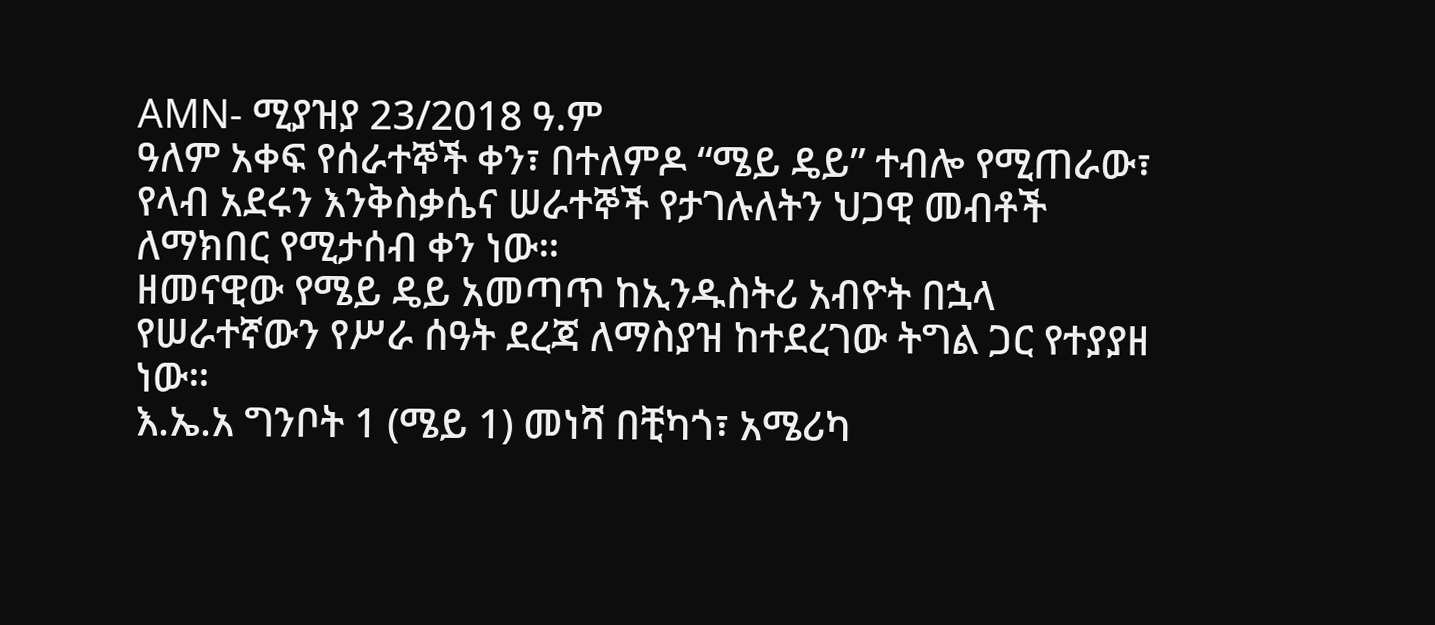AMN- ሚያዝያ 23/2018 ዓ.ም
ዓለም አቀፍ የሰራተኞች ቀን፣ በተለምዶ “ሜይ ዴይ” ተብሎ የሚጠራው፣ የላብ አደሩን እንቅስቃሴና ሠራተኞች የታገሉለትን ህጋዊ መብቶች ለማክበር የሚታሰብ ቀን ነው።
ዘመናዊው የሜይ ዴይ አመጣጥ ከኢንዱስትሪ አብዮት በኋላ የሠራተኛውን የሥራ ሰዓት ደረጃ ለማስያዝ ከተደረገው ትግል ጋር የተያያዘ ነው።
እ.ኤ.አ ግንቦት 1 (ሜይ 1) መነሻ በቺካጎ፣ አሜሪካ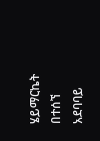ሄይማርኬት በተሰኘ አደባባይ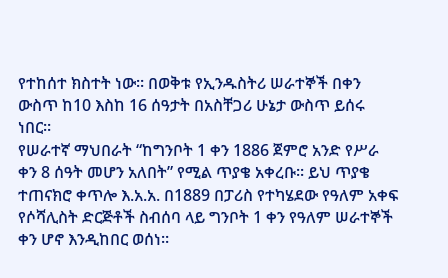የተከሰተ ክስተት ነው። በወቅቱ የኢንዱስትሪ ሠራተኞች በቀን ውስጥ ከ10 እስከ 16 ሰዓታት በአስቸጋሪ ሁኔታ ውስጥ ይሰሩ ነበር።
የሠራተኛ ማህበራት “ከግንቦት 1 ቀን 1886 ጀምሮ አንድ የሥራ ቀን 8 ሰዓት መሆን አለበት” የሚል ጥያቄ አቀረቡ፡፡ ይህ ጥያቄ ተጠናክሮ ቀጥሎ እ.አ.አ. በ1889 በፓሪስ የተካሄደው የዓለም አቀፍ የሶሻሊስት ድርጅቶች ስብሰባ ላይ ግንቦት 1 ቀን የዓለም ሠራተኞች ቀን ሆኖ እንዲከበር ወሰነ።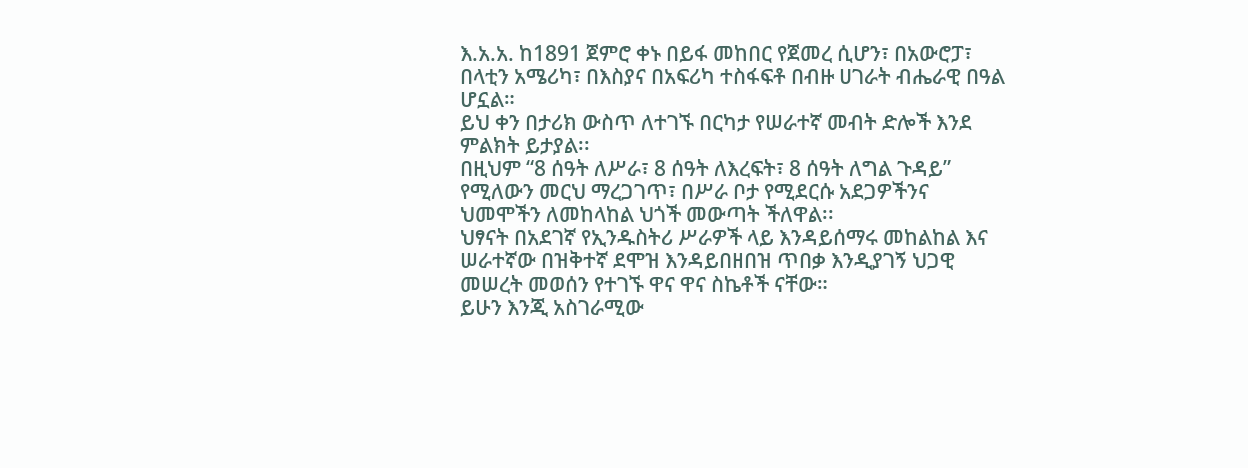እ.አ.አ. ከ1891 ጀምሮ ቀኑ በይፋ መከበር የጀመረ ሲሆን፣ በአውሮፓ፣ በላቲን አሜሪካ፣ በእስያና በአፍሪካ ተስፋፍቶ በብዙ ሀገራት ብሔራዊ በዓል ሆኗል።
ይህ ቀን በታሪክ ውስጥ ለተገኙ በርካታ የሠራተኛ መብት ድሎች እንደ ምልክት ይታያል፡፡
በዚህም “8 ሰዓት ለሥራ፣ 8 ሰዓት ለእረፍት፣ 8 ሰዓት ለግል ጉዳይ” የሚለውን መርህ ማረጋገጥ፣ በሥራ ቦታ የሚደርሱ አደጋዎችንና ህመሞችን ለመከላከል ህጎች መውጣት ችለዋል፡፡
ህፃናት በአደገኛ የኢንዱስትሪ ሥራዎች ላይ እንዳይሰማሩ መከልከል እና ሠራተኛው በዝቅተኛ ደሞዝ እንዳይበዘበዝ ጥበቃ እንዲያገኝ ህጋዊ መሠረት መወሰን የተገኙ ዋና ዋና ስኬቶች ናቸው።
ይሁን እንጂ አስገራሚው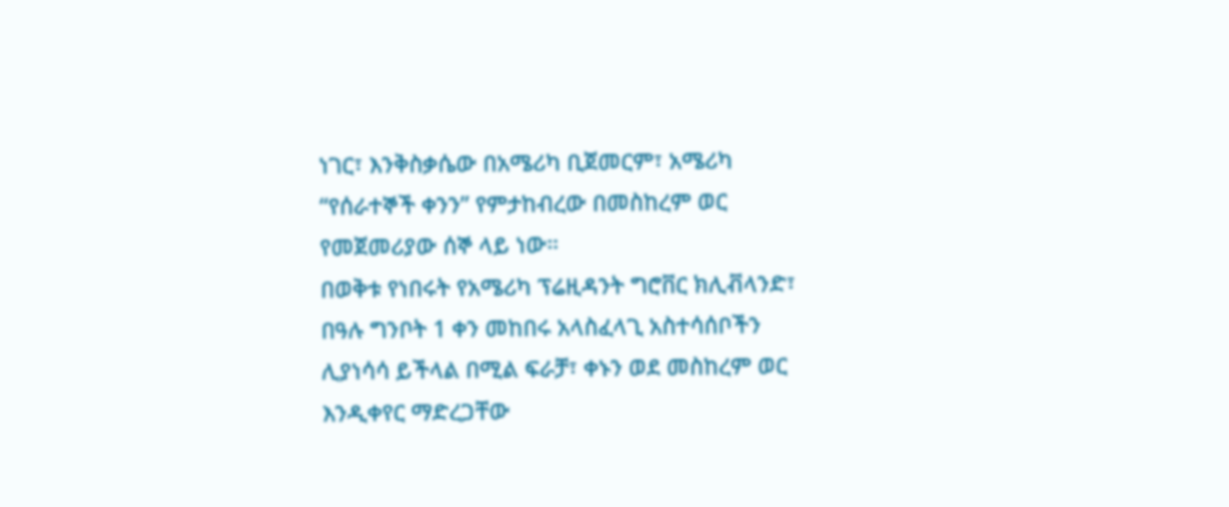ነገር፣ እንቅስቃሴው በአሜሪካ ቢጀመርም፣ አሜሪካ “የሰራተኞች ቀንን” የምታከብረው በመስከረም ወር የመጀመሪያው ሰኞ ላይ ነው።
በወቅቱ የነበሩት የአሜሪካ ፕሬዚዳንት ግሮቨር ክሊቭላንድ፣ በዓሉ ግንቦት 1 ቀን መከበሩ አላስፈላጊ አስተሳሰቦችን ሊያነሳሳ ይችላል በሚል ፍራቻ፣ ቀኑን ወደ መስከረም ወር እንዲቀየር ማድረጋቸው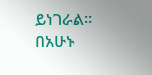ይነገራል።
በአሁኑ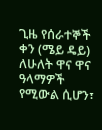ጊዜ የሰራተኞች ቀን (ሜይ ዴይ) ለሁለት ዋና ዋና ዓላማዎች የሚውል ሲሆን፣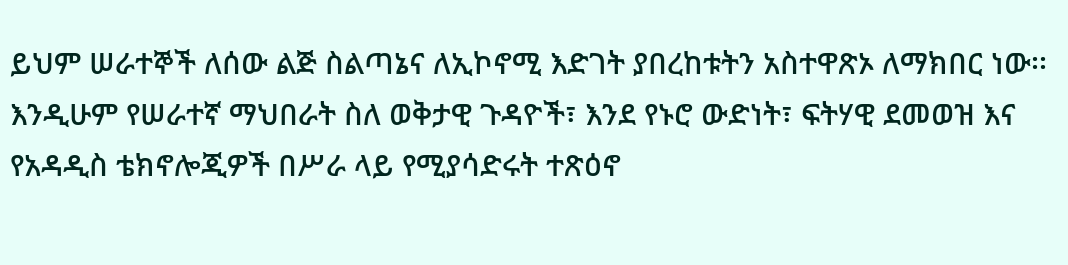ይህም ሠራተኞች ለሰው ልጅ ስልጣኔና ለኢኮኖሚ እድገት ያበረከቱትን አስተዋጽኦ ለማክበር ነው፡፡
እንዲሁም የሠራተኛ ማህበራት ስለ ወቅታዊ ጉዳዮች፣ እንደ የኑሮ ውድነት፣ ፍትሃዊ ደመወዝ እና የአዳዲስ ቴክኖሎጂዎች በሥራ ላይ የሚያሳድሩት ተጽዕኖ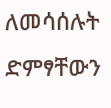ለመሳሰሉት ድምፃቸውን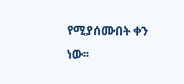የሚያሰሙበት ቀን ነው፡፡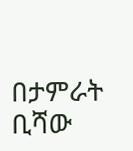በታምራት ቢሻው